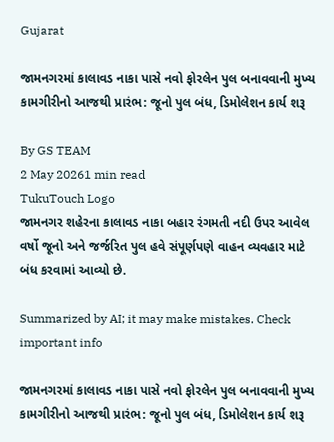Gujarat

જામનગરમાં કાલાવડ નાકા પાસે નવો ફોરલેન પુલ બનાવવાની મુખ્ય કામગીરીનો આજથી પ્રારંભ: જૂનો પુલ બંધ, ડિમોલેશન કાર્ય શરૂ

By GS TEAM
2 May 20261 min read
TukuTouch Logo
જામનગર શહેરના કાલાવડ નાકા બહાર રંગમતી નદી ઉપર આવેલ વર્ષો જૂનો અને જર્જરિત પુલ હવે સંપૂર્ણપણે વાહન વ્યવહાર માટે બંધ કરવામાં આવ્યો છે.

Summarized by AI; it may make mistakes. Check important info

જામનગરમાં કાલાવડ નાકા પાસે નવો ફોરલેન પુલ બનાવવાની મુખ્ય કામગીરીનો આજથી પ્રારંભ: જૂનો પુલ બંધ, ડિમોલેશન કાર્ય શરૂ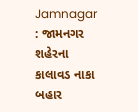Jamnagar : જામનગર શહેરના કાલાવડ નાકા બહાર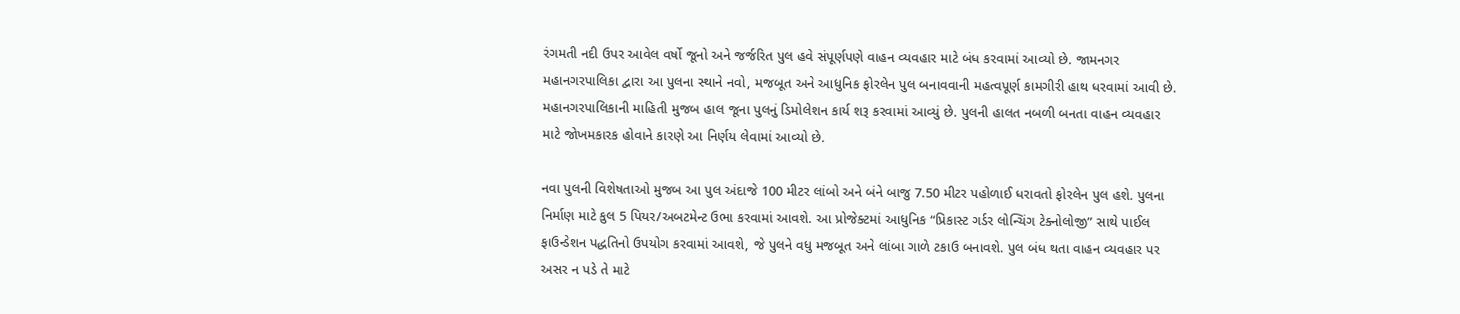રંગમતી નદી ઉપર આવેલ વર્ષો જૂનો અને જર્જરિત પુલ હવે સંપૂર્ણપણે વાહન વ્યવહાર માટે બંધ કરવામાં આવ્યો છે. જામનગર મહાનગરપાલિકા દ્વારા આ પુલના સ્થાને નવો, મજબૂત અને આધુનિક ફોરલેન પુલ બનાવવાની મહત્વપૂર્ણ કામગીરી હાથ ધરવામાં આવી છે. મહાનગરપાલિકાની માહિતી મુજબ હાલ જૂના પુલનું ડિમોલેશન કાર્ય શરૂ કરવામાં આવ્યું છે. પુલની હાલત નબળી બનતા વાહન વ્યવહાર માટે જોખમકારક હોવાને કારણે આ નિર્ણય લેવામાં આવ્યો છે.

નવા પુલની વિશેષતાઓ મુજબ આ પુલ અંદાજે 100 મીટર લાંબો અને બંને બાજુ 7.50 મીટર પહોળાઈ ધરાવતો ફોરલેન પુલ હશે. પુલના નિર્માણ માટે કુલ 5 પિયર/અબટમેન્ટ ઉભા કરવામાં આવશે. આ પ્રોજેક્ટમાં આધુનિક “પ્રિકાસ્ટ ગર્ડર લોન્ચિંગ ટેક્નોલોજી” સાથે પાઈલ ફાઉન્ડેશન પદ્ધતિનો ઉપયોગ કરવામાં આવશે, જે પુલને વધુ મજબૂત અને લાંબા ગાળે ટકાઉ બનાવશે. પુલ બંધ થતા વાહન વ્યવહાર પર અસર ન પડે તે માટે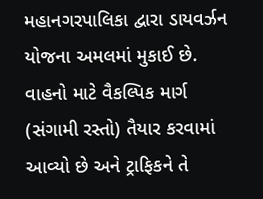મહાનગરપાલિકા દ્વારા ડાયવર્ઝન યોજના અમલમાં મુકાઈ છે. વાહનો માટે વૈકલ્પિક માર્ગ (સંગામી રસ્તો) તૈયાર કરવામાં આવ્યો છે અને ટ્રાફિકને તે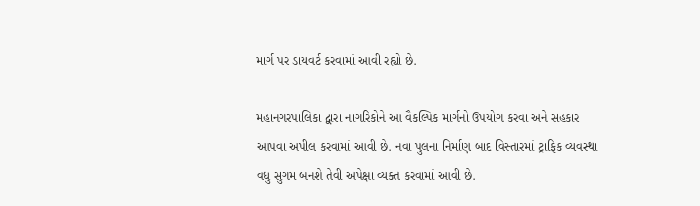માર્ગ પર ડાયવર્ટ કરવામાં આવી રહ્યો છે.

મહાનગરપાલિકા દ્વારા નાગરિકોને આ વૈકલ્પિક માર્ગનો ઉપયોગ કરવા અને સહકાર આપવા અપીલ કરવામાં આવી છે. નવા પુલના નિર્માણ બાદ વિસ્તારમાં ટ્રાફિક વ્યવસ્થા વધુ સુગમ બનશે તેવી અપેક્ષા વ્યક્ત કરવામાં આવી છે.